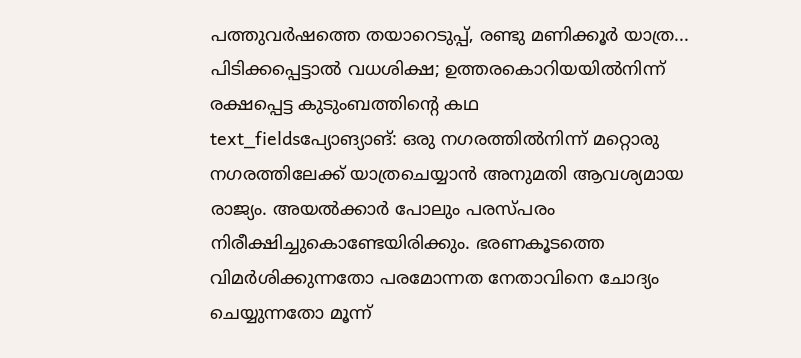പത്തുവർഷത്തെ തയാറെടുപ്പ്, രണ്ടു മണിക്കൂർ യാത്ര... പിടിക്കപ്പെട്ടാൽ വധശിക്ഷ; ഉത്തരകൊറിയയിൽനിന്ന് രക്ഷപ്പെട്ട കുടുംബത്തിന്റെ കഥ
text_fieldsപ്യോങ്യാങ്: ഒരു നഗരത്തിൽനിന്ന് മറ്റൊരു നഗരത്തിലേക്ക് യാത്രചെയ്യാൻ അനുമതി ആവശ്യമായ രാജ്യം. അയൽക്കാർ പോലും പരസ്പരം നിരീക്ഷിച്ചുകൊണ്ടേയിരിക്കും. ഭരണകൂടത്തെ വിമർശിക്കുന്നതോ പരമോന്നത നേതാവിനെ ചോദ്യം ചെയ്യുന്നതോ മൂന്ന്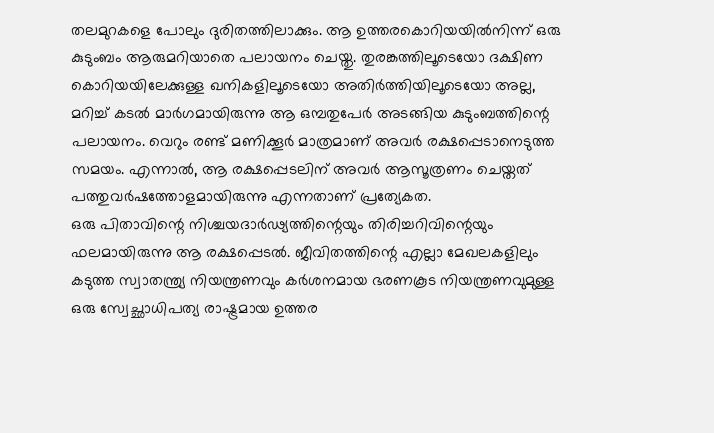തലമുറകളെ പോലും ദുരിതത്തിലാക്കും. ആ ഉത്തരകൊറിയയിൽനിന്ന് ഒരു കുടുംബം ആരുമറിയാതെ പലായനം ചെയ്തു. തുരങ്കത്തിലൂടെയോ ദക്ഷിണ കൊറിയയിലേക്കുള്ള ഖനികളിലൂടെയോ അതിർത്തിയിലൂടെയോ അല്ല, മറിച്ച് കടൽ മാർഗമായിരുന്നു ആ ഒമ്പതുപേർ അടങ്ങിയ കുടുംബത്തിന്റെ പലായനം. വെറും രണ്ട് മണിക്കൂർ മാത്രമാണ് അവർ രക്ഷപ്പെടാനെടുത്ത സമയം. എന്നാൽ, ആ രക്ഷപ്പെടലിന് അവർ ആസൂത്രണം ചെയ്തത് പത്തുവർഷത്തോളമായിരുന്നു എന്നതാണ് പ്രത്യേകത.
ഒരു പിതാവിന്റെ നിശ്ചയദാർഢ്യത്തിന്റെയും തിരിച്ചറിവിന്റെയും ഫലമായിരുന്നു ആ രക്ഷപ്പെടൽ. ജീവിതത്തിന്റെ എല്ലാ മേഖലകളിലും കടുത്ത സ്വാതന്ത്ര്യ നിയന്ത്രണവും കർശനമായ ഭരണകൂട നിയന്ത്രണവുമുള്ള ഒരു സ്വേച്ഛാധിപത്യ രാഷ്ട്രമായ ഉത്തര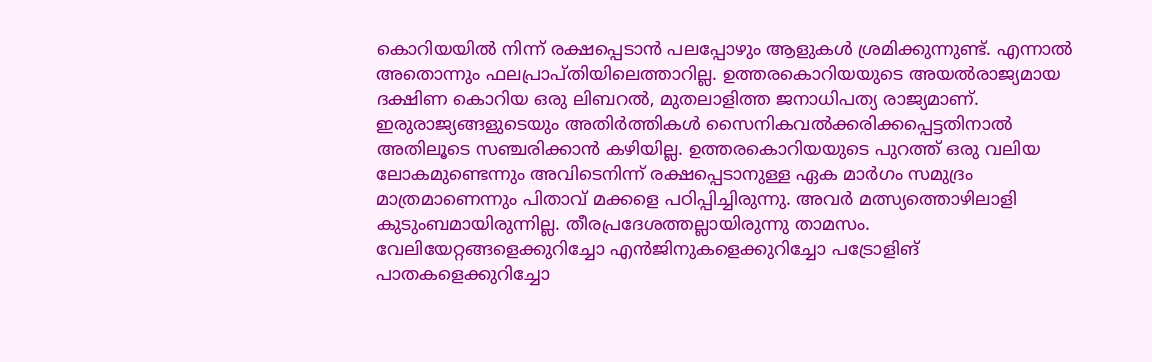കൊറിയയിൽ നിന്ന് രക്ഷപ്പെടാൻ പലപ്പോഴും ആളുകൾ ശ്രമിക്കുന്നുണ്ട്. എന്നാൽ അതൊന്നും ഫലപ്രാപ്തിയിലെത്താറില്ല. ഉത്തരകൊറിയയുടെ അയൽരാജ്യമായ ദക്ഷിണ കൊറിയ ഒരു ലിബറൽ, മുതലാളിത്ത ജനാധിപത്യ രാജ്യമാണ്. ഇരുരാജ്യങ്ങളുടെയും അതിർത്തികൾ സൈനികവൽക്കരിക്കപ്പെട്ടതിനാൽ അതിലൂടെ സഞ്ചരിക്കാൻ കഴിയില്ല. ഉത്തരകൊറിയയുടെ പുറത്ത് ഒരു വലിയ ലോകമുണ്ടെന്നും അവിടെനിന്ന് രക്ഷപ്പെടാനുള്ള ഏക മാർഗം സമുദ്രം മാത്രമാണെന്നും പിതാവ് മക്കളെ പഠിപ്പിച്ചിരുന്നു. അവർ മത്സ്യത്തൊഴിലാളി കുടുംബമായിരുന്നില്ല. തീരപ്രദേശത്തല്ലായിരുന്നു താമസം. വേലിയേറ്റങ്ങളെക്കുറിച്ചോ എൻജിനുകളെക്കുറിച്ചോ പട്രോളിങ് പാതകളെക്കുറിച്ചോ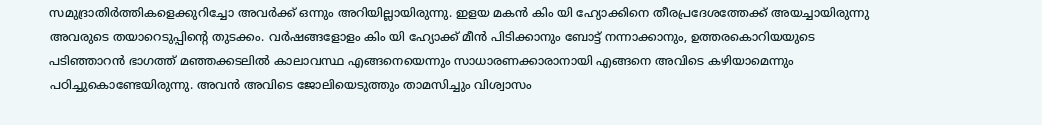സമുദ്രാതിർത്തികളെക്കുറിച്ചോ അവർക്ക് ഒന്നും അറിയില്ലായിരുന്നു. ഇളയ മകൻ കിം യി ഹ്യോക്കിനെ തീരപ്രദേശത്തേക്ക് അയച്ചായിരുന്നു അവരുടെ തയാറെടുപ്പിന്റെ തുടക്കം. വർഷങ്ങളോളം കിം യി ഹ്യോക്ക് മീൻ പിടിക്കാനും ബോട്ട് നന്നാക്കാനും, ഉത്തരകൊറിയയുടെ പടിഞ്ഞാറൻ ഭാഗത്ത് മഞ്ഞക്കടലിൽ കാലാവസ്ഥ എങ്ങനെയെന്നും സാധാരണക്കാരാനായി എങ്ങനെ അവിടെ കഴിയാമെന്നും പഠിച്ചുകൊണ്ടേയിരുന്നു. അവൻ അവിടെ ജോലിയെടുത്തും താമസിച്ചും വിശ്വാസം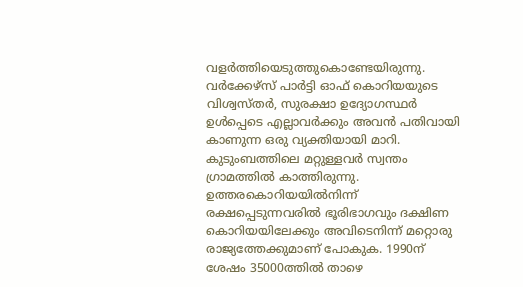വളർത്തിയെടുത്തുകൊണ്ടേയിരുന്നു. വർക്കേഴ്സ് പാർട്ടി ഓഫ് കൊറിയയുടെ വിശ്വസ്തർ, സുരക്ഷാ ഉദ്യോഗസ്ഥർ ഉൾപ്പെടെ എല്ലാവർക്കും അവൻ പതിവായി കാണുന്ന ഒരു വ്യക്തിയായി മാറി. കുടുംബത്തിലെ മറ്റുള്ളവർ സ്വന്തം ഗ്രാമത്തിൽ കാത്തിരുന്നു.
ഉത്തരകൊറിയയിൽനിന്ന് രക്ഷപ്പെടുന്നവരിൽ ഭൂരിഭാഗവും ദക്ഷിണ കൊറിയയിലേക്കും അവിടെനിന്ന് മറ്റൊരു രാജ്യത്തേക്കുമാണ് പോകുക. 1990ന് ശേഷം 35000ത്തിൽ താഴെ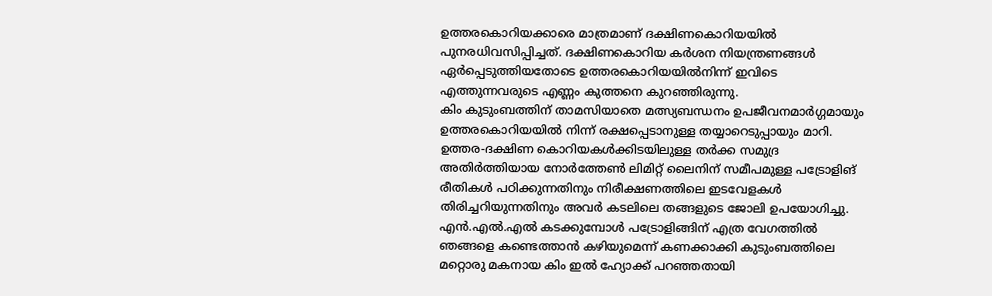ഉത്തരകൊറിയക്കാരെ മാത്രമാണ് ദക്ഷിണകൊറിയയിൽ പുനരധിവസിപ്പിച്ചത്. ദക്ഷിണകൊറിയ കർശന നിയന്ത്രണങ്ങൾ ഏർപ്പെടുത്തിയതോടെ ഉത്തരകൊറിയയിൽനിന്ന് ഇവിടെ എത്തുന്നവരുടെ എണ്ണം കുത്തനെ കുറഞ്ഞിരുന്നു.
കിം കുടുംബത്തിന് താമസിയാതെ മത്സ്യബന്ധനം ഉപജീവനമാർഗ്ഗമായും ഉത്തരകൊറിയയിൽ നിന്ന് രക്ഷപ്പെടാനുള്ള തയ്യാറെടുപ്പായും മാറി. ഉത്തര-ദക്ഷിണ കൊറിയകൾക്കിടയിലുള്ള തർക്ക സമുദ്ര അതിർത്തിയായ നോർത്തേൺ ലിമിറ്റ് ലൈനിന് സമീപമുള്ള പട്രോളിങ് രീതികൾ പഠിക്കുന്നതിനും നിരീക്ഷണത്തിലെ ഇടവേളകൾ തിരിച്ചറിയുന്നതിനും അവർ കടലിലെ തങ്ങളുടെ ജോലി ഉപയോഗിച്ചു. എൻ.എൽ.എൽ കടക്കുമ്പോൾ പട്രോളിങ്ങിന് എത്ര വേഗത്തിൽ ഞങ്ങളെ കണ്ടെത്താൻ കഴിയുമെന്ന് കണക്കാക്കി കുടുംബത്തിലെ മറ്റൊരു മകനായ കിം ഇൽ ഹ്യോക്ക് പറഞ്ഞതായി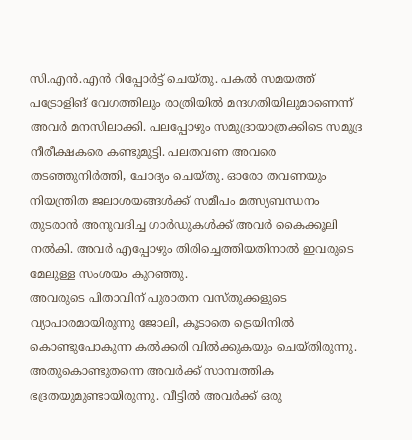സി.എൻ.എൻ റിപ്പോർട്ട് ചെയ്തു. പകൽ സമയത്ത് പട്രോളിങ് വേഗത്തിലും രാത്രിയിൽ മന്ദഗതിയിലുമാണെന്ന് അവർ മനസിലാക്കി. പലപ്പോഴും സമുദ്രായാത്രക്കിടെ സമുദ്ര നീരീക്ഷകരെ കണ്ടുമുട്ടി. പലതവണ അവരെ തടഞ്ഞുനിർത്തി, ചോദ്യം ചെയ്തു. ഓരോ തവണയും നിയന്ത്രിത ജലാശയങ്ങൾക്ക് സമീപം മത്സ്യബന്ധനം തുടരാൻ അനുവദിച്ച ഗാർഡുകൾക്ക് അവർ കൈക്കൂലി നൽകി. അവർ എപ്പോഴും തിരിച്ചെത്തിയതിനാൽ ഇവരുടെ മേലുള്ള സംശയം കുറഞ്ഞു.
അവരുടെ പിതാവിന് പുരാതന വസ്തുക്കളുടെ വ്യാപാരമായിരുന്നു ജോലി, കൂടാതെ ട്രെയിനിൽ കൊണ്ടുപോകുന്ന കൽക്കരി വിൽക്കുകയും ചെയ്തിരുന്നു. അതുകൊണ്ടുതന്നെ അവർക്ക് സാമ്പത്തിക ഭദ്രതയുമുണ്ടായിരുന്നു. വീട്ടിൽ അവർക്ക് ഒരു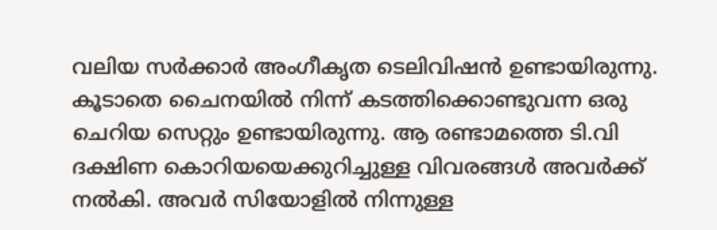വലിയ സർക്കാർ അംഗീകൃത ടെലിവിഷൻ ഉണ്ടായിരുന്നു. കൂടാതെ ചൈനയിൽ നിന്ന് കടത്തിക്കൊണ്ടുവന്ന ഒരു ചെറിയ സെറ്റും ഉണ്ടായിരുന്നു. ആ രണ്ടാമത്തെ ടി.വി ദക്ഷിണ കൊറിയയെക്കുറിച്ചുള്ള വിവരങ്ങൾ അവർക്ക് നൽകി. അവർ സിയോളിൽ നിന്നുള്ള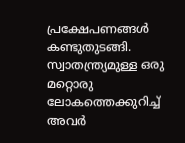പ്രക്ഷേപണങ്ങൾ കണ്ടുതുടങ്ങി. സ്വാതന്ത്ര്യമുള്ള ഒരു മറ്റൊരു ലോകത്തെക്കുറിച്ച് അവർ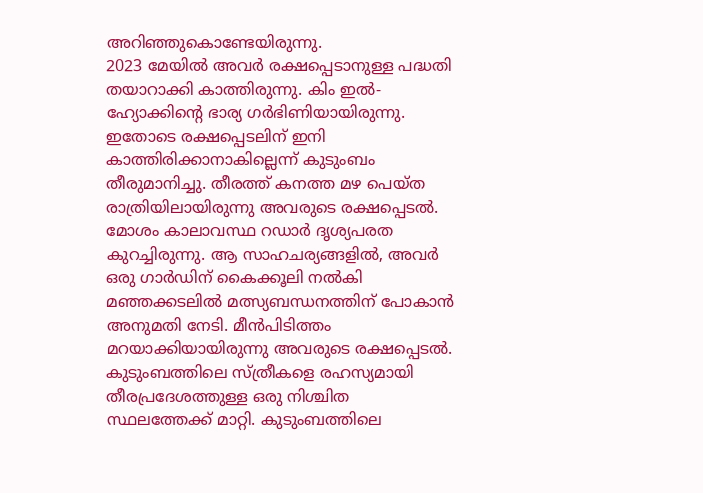അറിഞ്ഞുകൊണ്ടേയിരുന്നു.
2023 മേയിൽ അവർ രക്ഷപ്പെടാനുള്ള പദ്ധതി തയാറാക്കി കാത്തിരുന്നു. കിം ഇൽ-ഹ്യോക്കിന്റെ ഭാര്യ ഗർഭിണിയായിരുന്നു. ഇതോടെ രക്ഷപ്പെടലിന് ഇനി കാത്തിരിക്കാനാകില്ലെന്ന് കുടുംബം തീരുമാനിച്ചു. തീരത്ത് കനത്ത മഴ പെയ്ത രാത്രിയിലായിരുന്നു അവരുടെ രക്ഷപ്പെടൽ. മോശം കാലാവസ്ഥ റഡാർ ദൃശ്യപരത കുറച്ചിരുന്നു. ആ സാഹചര്യങ്ങളിൽ, അവർ ഒരു ഗാർഡിന് കൈക്കൂലി നൽകി മഞ്ഞക്കടലിൽ മത്സ്യബന്ധനത്തിന് പോകാൻ അനുമതി നേടി. മീൻപിടിത്തം മറയാക്കിയായിരുന്നു അവരുടെ രക്ഷപ്പെടൽ. കുടുംബത്തിലെ സ്ത്രീകളെ രഹസ്യമായി തീരപ്രദേശത്തുള്ള ഒരു നിശ്ചിത സ്ഥലത്തേക്ക് മാറ്റി. കുടുംബത്തിലെ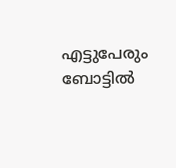എട്ടുപേരും ബോട്ടിൽ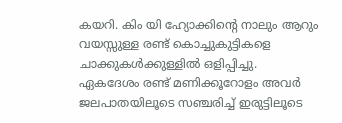കയറി. കിം യി ഹ്യോക്കിന്റെ നാലും ആറും വയസ്സുള്ള രണ്ട് കൊച്ചുകുട്ടികളെ ചാക്കുകൾക്കുള്ളിൽ ഒളിപ്പിച്ചു.
ഏകദേശം രണ്ട് മണിക്കൂറോളം അവർ ജലപാതയിലൂടെ സഞ്ചരിച്ച് ഇരുട്ടിലൂടെ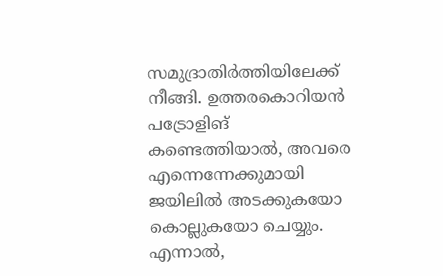സമുദ്രാതിർത്തിയിലേക്ക് നീങ്ങി. ഉത്തരകൊറിയൻ പട്രോളിങ് കണ്ടെത്തിയാൽ, അവരെ എന്നെന്നേക്കുമായി ജയിലിൽ അടക്കുകയോ കൊല്ലുകയോ ചെയ്യും. എന്നാൽ,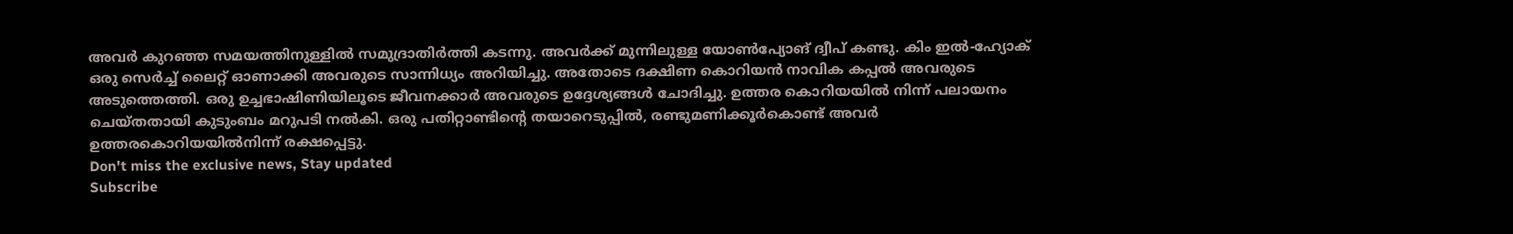അവർ കുറഞ്ഞ സമയത്തിനുള്ളിൽ സമുദ്രാതിർത്തി കടന്നു. അവർക്ക് മുന്നിലുള്ള യോൺപ്യോങ് ദ്വീപ് കണ്ടു. കിം ഇൽ-ഹ്യോക് ഒരു സെർച്ച് ലൈറ്റ് ഓണാക്കി അവരുടെ സാന്നിധ്യം അറിയിച്ചു. അതോടെ ദക്ഷിണ കൊറിയൻ നാവിക കപ്പൽ അവരുടെ അടുത്തെത്തി. ഒരു ഉച്ചഭാഷിണിയിലൂടെ ജീവനക്കാർ അവരുടെ ഉദ്ദേശ്യങ്ങൾ ചോദിച്ചു. ഉത്തര കൊറിയയിൽ നിന്ന് പലായനം ചെയ്തതായി കുടുംബം മറുപടി നൽകി. ഒരു പതിറ്റാണ്ടിന്റെ തയാറെടുപ്പിൽ, രണ്ടുമണിക്കൂർകൊണ്ട് അവർ ഉത്തരകൊറിയയിൽനിന്ന് രക്ഷപ്പെട്ടു.
Don't miss the exclusive news, Stay updated
Subscribe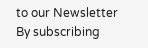to our Newsletter
By subscribing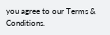you agree to our Terms & Conditions.